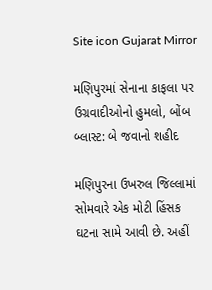Site icon Gujarat Mirror

મણિપુરમાં સેનાના કાફલા પર ઉગ્રવાદીઓનો હુમલો, બોંબ બ્લાસ્ટ: બે જવાનો શહીદ

મણિપુરના ઉખરુલ જિલ્લામાં સોમવારે એક મોટી હિંસક ઘટના સામે આવી છે. અહીં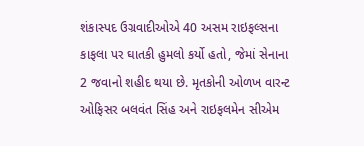શંકાસ્પદ ઉગ્રવાદીઓએ 40 અસમ રાઇફલ્સના કાફલા પર ઘાતકી હુમલો કર્યો હતો, જેમાં સેનાના 2 જવાનો શહીદ થયા છે. મૃતકોની ઓળખ વારન્ટ ઓફિસર બલવંત સિંહ અને રાઇફલમેન સીએમ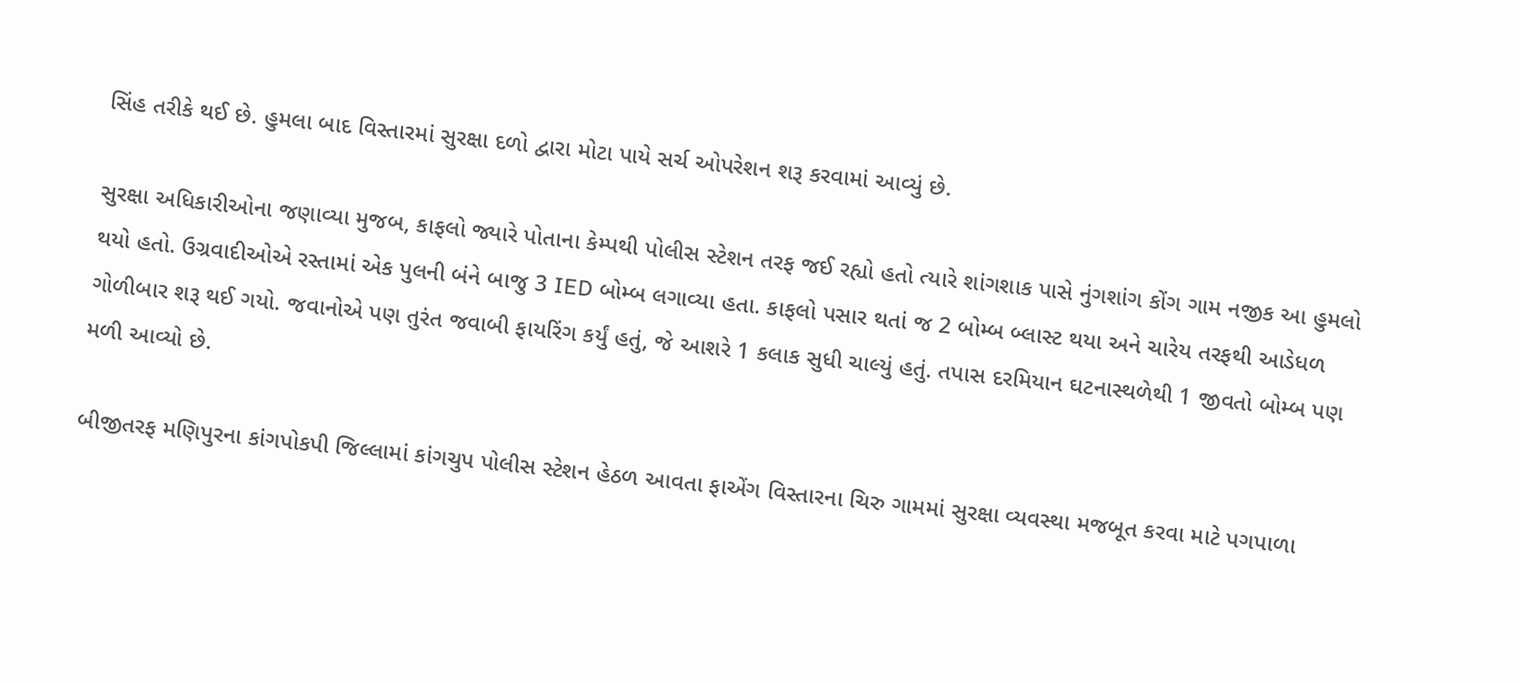સિંહ તરીકે થઈ છે. હુમલા બાદ વિસ્તારમાં સુરક્ષા દળો દ્વારા મોટા પાયે સર્ચ ઓપરેશન શરૂ કરવામાં આવ્યું છે.

સુરક્ષા અધિકારીઓના જણાવ્યા મુજબ, કાફલો જ્યારે પોતાના કેમ્પથી પોલીસ સ્ટેશન તરફ જઈ રહ્યો હતો ત્યારે શાંગશાક પાસે નુંગશાંગ કોંગ ગામ નજીક આ હુમલો થયો હતો. ઉગ્રવાદીઓએ રસ્તામાં એક પુલની બંને બાજુ 3 IED બોમ્બ લગાવ્યા હતા. કાફલો પસાર થતાં જ 2 બોમ્બ બ્લાસ્ટ થયા અને ચારેય તરફથી આડેધળ ગોળીબાર શરૂ થઈ ગયો. જવાનોએ પણ તુરંત જવાબી ફાયરિંગ કર્યું હતું, જે આશરે 1 કલાક સુધી ચાલ્યું હતું. તપાસ દરમિયાન ઘટનાસ્થળેથી 1 જીવતો બોમ્બ પણ મળી આવ્યો છે.

બીજીતરફ મણિપુરના કાંગપોકપી જિલ્લામાં કાંગચુપ પોલીસ સ્ટેશન હેઠળ આવતા ફાએંગ વિસ્તારના ચિરુ ગામમાં સુરક્ષા વ્યવસ્થા મજબૂત કરવા માટે પગપાળા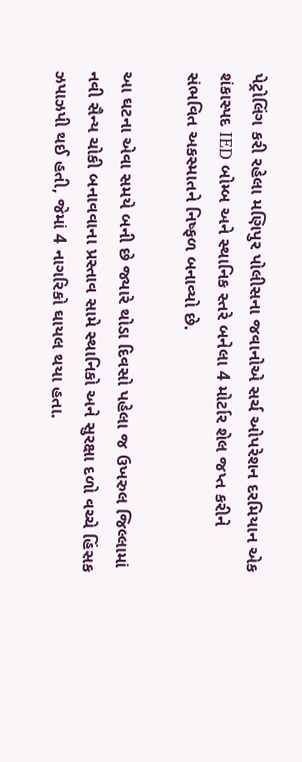પેટ્રોલિંગ કરી રહેલા મણિપુર પોલીસના જવાનોએ સર્ચ ઓપરેશન દરમિયાન એક શંકાસ્પદ IED બોમ્બ અને સ્થાનિક સ્તરે બનેલા 4 મોર્ટાર શેલ જપ્ત કરીને સંભવિત અકસ્માતને નિષ્ફળ બનાવ્યો છે.

આ ઘટના એવા સમયે બની છે જ્યારે થોડા દિવસો પહેલા જ ઉખરુલ જિલ્લામાં નવી સૈન્ય ચોકી બનાવવાના પ્રસ્તાવ સામે સ્થાનિકો અને સુરક્ષા દળો વચ્ચે હિંસક ઝપાઝપી થઈ હતી, જેમાં 4 નાગરિકો ઘાયલ થયા હતા.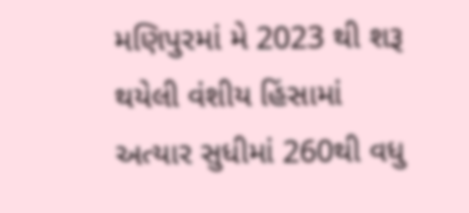મણિપુરમાં મે 2023 થી શરૂ થયેલી વંશીય હિંસામાં અત્યાર સુધીમાં 260થી વધુ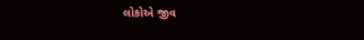લોકોએ જીવ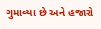ગુમાવ્યા છે અને હજારો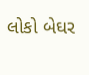લોકો બેઘર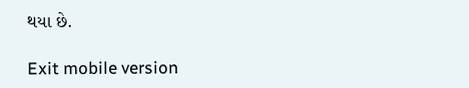થયા છે.

Exit mobile version